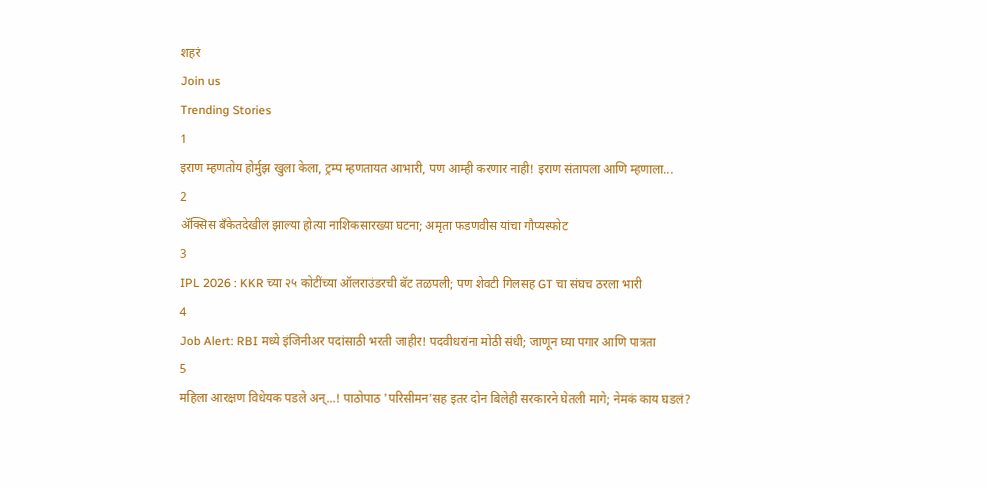शहरं
Join us
Trending Stories
1
इराण म्हणतोय होर्मुझ खुला केला, ट्रम्प म्हणतायत आभारी, पण आम्ही करणार नाही! इराण संतापला आणि म्हणाला...
2
ॲक्सिस बँकेतदेखील झाल्या होत्या नाशिकसारख्या घटना; अमृता फडणवीस यांचा गौप्यस्फोट
3
IPL 2026 : KKR च्या २५ कोटींच्या ऑलराउंडरची बॅट तळपली; पण शेवटी गिलसह GT चा संघच ठरला भारी
4
Job Alert: RBI मध्ये इंजिनीअर पदांसाठी भरती जाहीर! पदवीधरांना मोठी संधी; जाणून घ्या पगार आणि पात्रता
5
महिला आरक्षण विधेयक पडले अन्...! पाठोपाठ 'परिसीमन'सह इतर दोन बिलेही सरकारने घेतली मागे; नेमकं काय घडलं?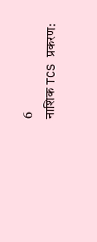6
नाशिक TCS प्रकरण: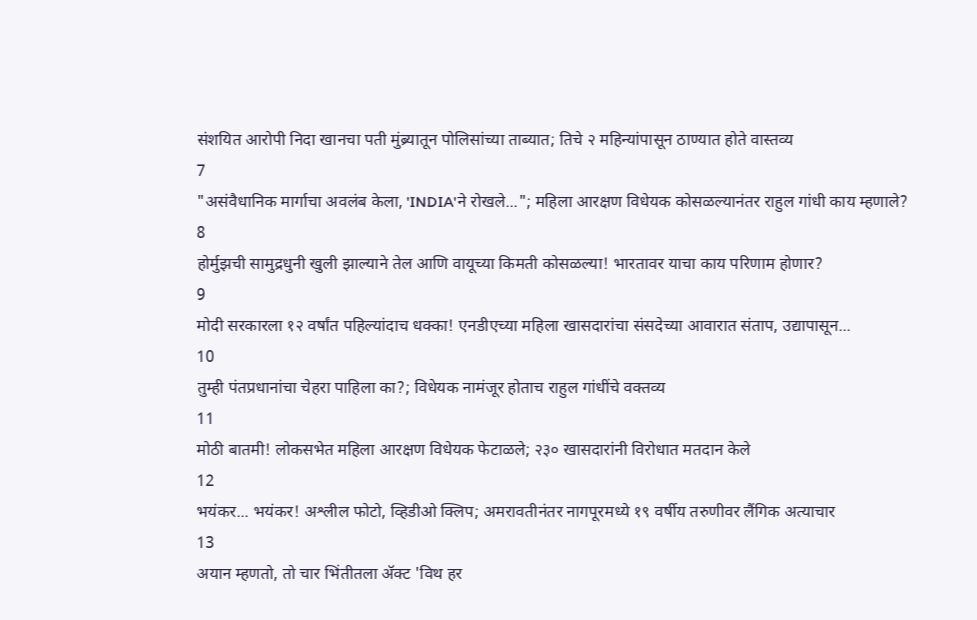संशयित आरोपी निदा खानचा पती मुंब्र्यातून पोलिसांच्या ताब्यात; तिचे २ महिन्यांपासून ठाण्यात होते वास्तव्य
7
"असंवैधानिक मार्गाचा अवलंब केला, 'INDIA'ने रोखले..."; महिला आरक्षण विधेयक कोसळल्यानंतर राहुल गांधी काय म्हणाले?
8
होर्मुझची सामुद्रधुनी खुली झाल्याने तेल आणि वायूच्या किमती कोसळल्या! भारतावर याचा काय परिणाम होणार?
9
मोदी सरकारला १२ वर्षांत पहिल्यांदाच धक्का! एनडीएच्या महिला खासदारांचा संसदेच्या आवारात संताप, उद्यापासून...
10
तुम्ही पंतप्रधानांचा चेहरा पाहिला का?; विधेयक नामंजूर होताच राहुल गांधींचे वक्तव्य
11
मोठी बातमी! लोकसभेत महिला आरक्षण विधेयक फेटाळले; २३० खासदारांनी विरोधात मतदान केले
12
भयंकर... भयंकर! अश्लील फोटो, व्हिडीओ क्लिप; अमरावतीनंतर नागपूरमध्ये १९ वर्षीय तरुणीवर लैंगिक अत्याचार
13
अयान म्हणतो, तो चार भिंतीतला अ‍ॅक्ट 'विथ हर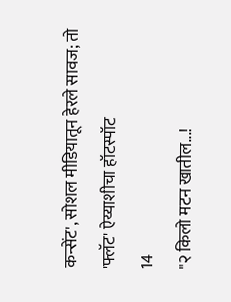कन्सेंट', सोशल मीडियातून हेरले सावज; तो 'फ्लॅट' ऐय्याशीचा हॉटस्पॉट
14
"२ किलो मटन खातील...!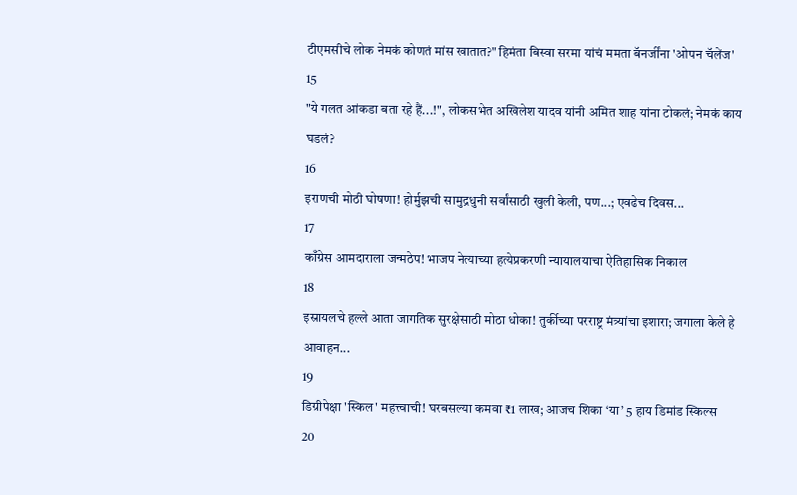टीएमसीचे लोक नेमकं कोणतं मांस खातात?" हिमंता बिस्वा सरमा यांचं ममता बॅनर्जींना 'ओपन चॅलेंज'
15
"ये गलत आंकडा बता रहे हैं...!", लोकसभेत अखिलेश यादव यांनी अमित शाह यांना टोकलं; नेमकं काय घडलं?
16
इराणची मोठी घोषणा! होर्मुझची सामुद्रधुनी सर्वांसाठी खुली केली, पण...; एवढेच दिवस...
17
काँग्रेस आमदाराला जन्मठेप! भाजप नेत्याच्या हत्येप्रकरणी न्यायालयाचा ऐतिहासिक निकाल
18
इस्रायलचे हल्ले आता जागतिक सुरक्षेसाठी मोठा धोका! तुर्कीच्या परराष्ट्र मंत्र्यांचा इशारा; जगाला केले हे आवाहन...
19
डिग्रीपेक्षा 'स्किल' महत्त्वाची! घरबसल्या कमवा ₹1 लाख; आजच शिका ‘या’ 5 हाय डिमांड स्किल्स
20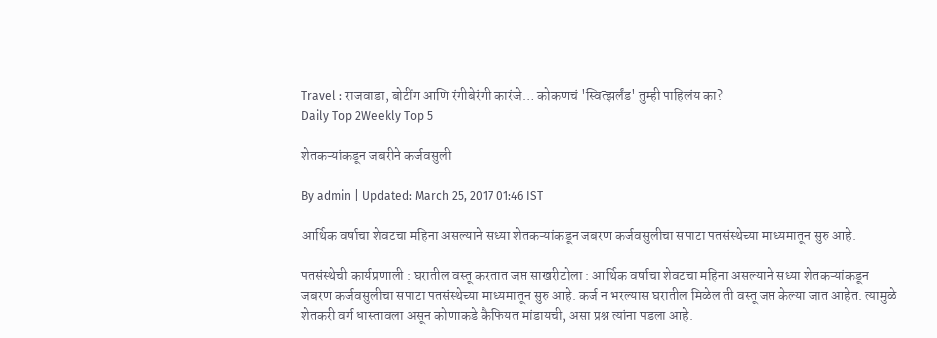Travel : राजवाडा, बोटींग आणि रंगीबेरंगी कारंजे… कोकणचं 'स्वित्झर्लंड' तुम्ही पाहिलंय का?
Daily Top 2Weekly Top 5

शेतकऱ्यांकडून जबरीने कर्जवसुली

By admin | Updated: March 25, 2017 01:46 IST

आर्थिक वर्षाचा शेवटचा महिना असल्याने सध्या शेतकऱ्यांकडून जबरण कर्जवसुलीचा सपाटा पतसंस्थेच्या माध्यमातून सुरु आहे.

पतसंस्थेची कार्यप्रणाली : घरातील वस्तू करतात जप्त साखरीटोला : आर्थिक वर्षाचा शेवटचा महिना असल्याने सध्या शेतकऱ्यांकडून जबरण कर्जवसुलीचा सपाटा पतसंस्थेच्या माध्यमातून सुरु आहे. कर्ज न भरल्यास घरातील मिळेल ती वस्तू जप्त केल्या जात आहेत. त्यामुळे शेतकरी वर्ग धास्तावला असून कोणाकडे कैफियत मांडायची, असा प्रश्न त्यांना पडला आहे.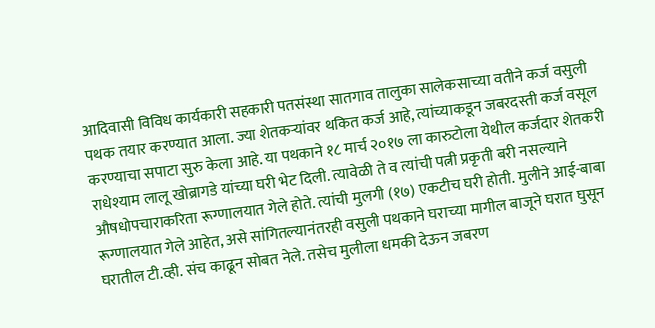आदिवासी विविध कार्यकारी सहकारी पतसंस्था सातगाव तालुका सालेकसाच्या वतीने कर्ज वसुली पथक तयार करण्यात आला. ज्या शेतकऱ्यांवर थकित कर्ज आहे, त्यांच्याकडून जबरदस्ती कर्ज वसूल करण्याचा सपाटा सुरु केला आहे. या पथकाने १८ मार्च २०१७ ला कारुटोला येथील कर्जदार शेतकरी राधेश्याम लालू खोब्रागडे यांच्या घरी भेट दिली. त्यावेळी ते व त्यांची पत्नी प्रकृती बरी नसल्याने औषधोपचाराकरिता रूग्णालयात गेले होते. त्यांची मुलगी (१७) एकटीच घरी होती. मुलीने आई-बाबा रूग्णालयात गेले आहेत, असे सांगितल्यानंतरही वसुली पथकाने घराच्या मागील बाजूने घरात घुसून घरातील टी.व्ही. संच काढून सोबत नेले. तसेच मुलीला धमकी देऊन जबरण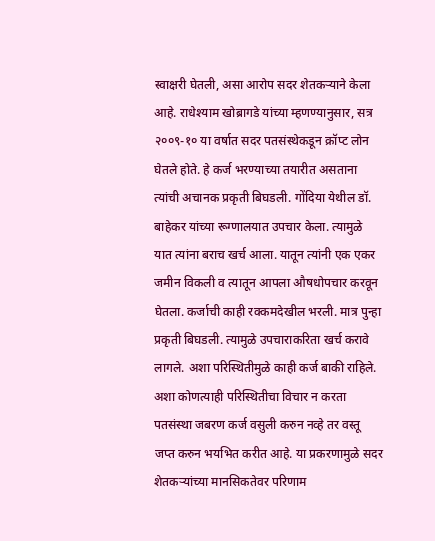स्वाक्षरी घेतली, असा आरोप सदर शेतकऱ्याने केला आहे. राधेश्याम खोब्रागडे यांच्या म्हणण्यानुसार, सत्र २००९-१० या वर्षात सदर पतसंस्थेकडून क्रॉप्ट लोन घेतले होते. हे कर्ज भरण्याच्या तयारीत असताना त्यांची अचानक प्रकृती बिघडली. गोंदिया येथील डॉ. बाहेकर यांच्या रूग्णालयात उपचार केला. त्यामुळे यात त्यांना बराच खर्च आला. यातून त्यांनी एक एकर जमीन विकली व त्यातून आपला औषधोपचार करवून घेतला. कर्जाची काही रक्कमदेखील भरली. मात्र पुन्हा प्रकृती बिघडली. त्यामुळे उपचाराकरिता खर्च करावे लागले. अशा परिस्थितीमुळे काही कर्ज बाकी राहिले. अशा कोणत्याही परिस्थितीचा विचार न करता पतसंस्था जबरण कर्ज वसुली करुन नव्हे तर वस्तू जप्त करुन भयभित करीत आहे. या प्रकरणामुळे सदर शेतकऱ्यांच्या मानसिकतेवर परिणाम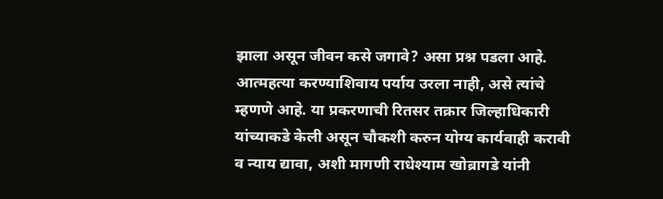झाला असून जीवन कसे जगावे? असा प्रश्न पडला आहे. आत्महत्या करण्याशिवाय पर्याय उरला नाही, असे त्यांचे म्हणणे आहे. या प्रकरणाची रितसर तक्रार जिल्हाधिकारी यांच्याकडे केली असून चौकशी करुन योग्य कार्यवाही करावी व न्याय द्यावा, अशी मागणी राधेश्याम खोब्रागडे यांनी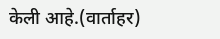केली आहे.(वार्ताहर)